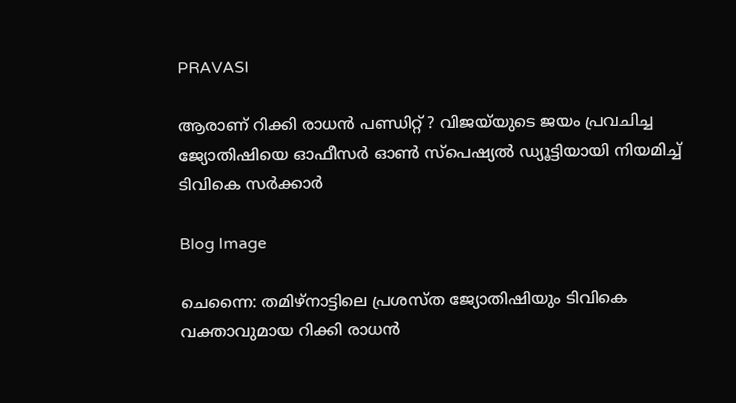PRAVASI

ആരാണ് റിക്കി രാധൻ പണ്ഡിറ്റ് ? വിജയ്‌യുടെ ജയം പ്രവചിച്ച ജ്യോതിഷിയെ ഓഫീസർ ഓൺ സ്പെഷ്യൽ ഡ്യൂട്ടിയായി നിയമിച്ച് ടിവികെ സർക്കാർ

Blog Image

ചെന്നൈ: തമിഴ്നാട്ടിലെ പ്രശസ്ത ജ്യോതിഷിയും ടിവികെ വക്താവുമായ റിക്കി രാധൻ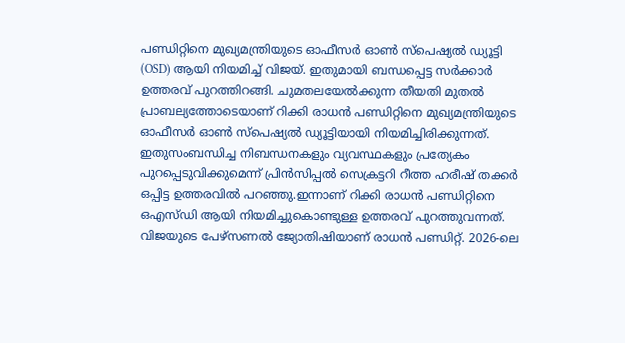പണ്ഡിറ്റിനെ മുഖ്യമന്ത്രിയുടെ ഓഫീസർ ഓൺ സ്‌പെഷ്യൽ ഡ്യൂട്ടി (OSD) ആയി നിയമിച്ച് വിജയ്. ഇതുമായി ബന്ധപ്പെട്ട സർക്കാർ ഉത്തരവ് പുറത്തിറങ്ങി. ചുമതലയേൽക്കുന്ന തീയതി മുതൽ പ്രാബല്യത്തോടെയാണ് റിക്കി രാധൻ പണ്ഡിറ്റിനെ മുഖ്യമന്ത്രിയുടെ ഓഫീസർ ഓൺ സ്‌പെഷ്യൽ ഡ്യൂട്ടിയായി നിയമിച്ചിരിക്കുന്നത്. ഇതുസംബന്ധിച്ച നിബന്ധനകളും വ്യവസ്ഥകളും പ്രത്യേകം പുറപ്പെടുവിക്കുമെന്ന് പ്രിൻസിപ്പൽ സെക്രട്ടറി റീത്ത ഹരീഷ് തക്കർ ഒപ്പിട്ട ഉത്തരവിൽ പറഞ്ഞു.ഇന്നാണ് റിക്കി രാധൻ പണ്ഡിറ്റിനെ ഒഎസ്ഡി ആയി നിയമിച്ചുകൊണ്ടുള്ള ഉത്തരവ് പുറത്തുവന്നത്. വിജയുടെ പേഴ്സണൽ ജ്യോതിഷിയാണ് രാധൻ പണ്ഡിറ്റ്. 2026-ലെ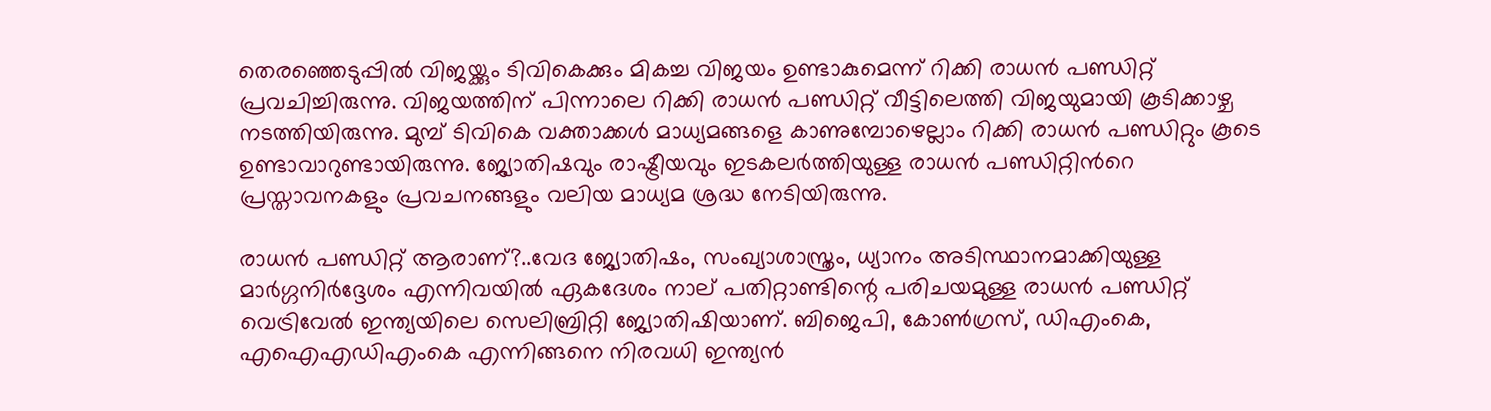തെരഞ്ഞെടുപ്പിൽ വിജയ്ക്കും ടിവികെക്കും മികച്ച വിജയം ഉണ്ടാകുമെന്ന് റിക്കി രാധൻ പണ്ഡിറ്റ് പ്രവചിച്ചിരുന്നു. വിജയത്തിന് പിന്നാലെ റിക്കി രാധൻ പണ്ഡിറ്റ് വീട്ടിലെത്തി വിജയുമായി കൂടിക്കാഴ്ച നടത്തിയിരുന്നു. മുമ്പ് ടിവികെ വക്താക്കൾ മാധ്യമങ്ങളെ കാണുമ്പോഴെല്ലാം റിക്കി രാധൻ പണ്ഡിറ്റും കൂടെ ഉണ്ടാവാറുണ്ടായിരുന്നു. ജ്യോതിഷവും രാഷ്ട്രീയവും ഇടകലർത്തിയുള്ള രാധൻ പണ്ഡിറ്റിന്‍റെ പ്രസ്താവനകളും പ്രവചനങ്ങളും വലിയ മാധ്യമ ശ്രദ്ധ നേടിയിരുന്നു.

രാധൻ പണ്ഡിറ്റ് ആരാണ്?..വേദ ജ്യോതിഷം, സംഖ്യാശാസ്ത്രം, ധ്യാനം അടിസ്ഥാനമാക്കിയുള്ള മാർഗ്ഗനിർദ്ദേശം എന്നിവയിൽ ഏകദേശം നാല് പതിറ്റാണ്ടിന്റെ പരിചയമുള്ള രാധൻ പണ്ഡിറ്റ് വെട്രിവേൽ ഇന്ത്യയിലെ സെലിബ്രിറ്റി ജ്യോതിഷിയാണ്. ബിജെപി, കോൺഗ്രസ്, ഡിഎംകെ, എഐഎഡിഎംകെ എന്നിങ്ങനെ നിരവധി ഇന്ത്യൻ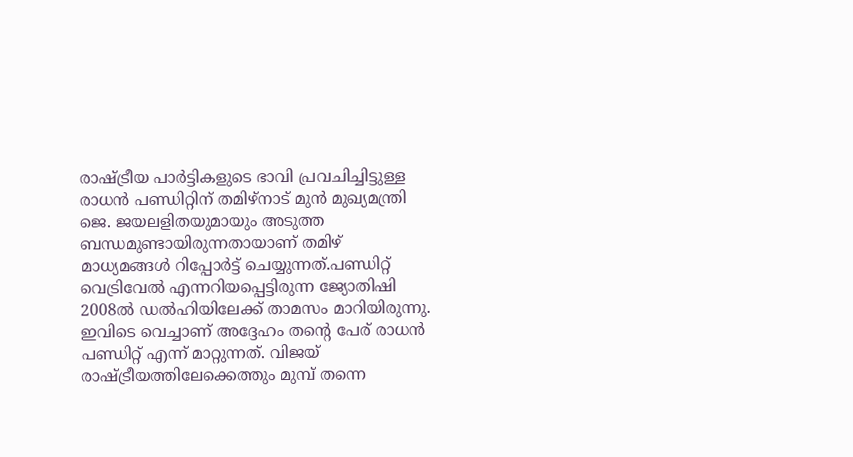രാഷ്ട്രീയ പാർട്ടികളുടെ ഭാവി പ്രവചിച്ചിട്ടുള്ള രാധൻ പണ്ഡിറ്റിന് തമിഴ്‌നാട് മുൻ മുഖ്യമന്ത്രി ജെ. ജയലളിതയുമായും അടുത്ത ബന്ധമുണ്ടായിരുന്നതായാണ് തമിഴ് മാധ്യമങ്ങൾ റിപ്പോർട്ട് ചെയ്യുന്നത്.പണ്ഡിറ്റ് വെട്രിവേൽ എന്നറിയപ്പെട്ടിരുന്ന ജ്യോതിഷി 2008ൽ ഡൽഹിയിലേക്ക് താമസം മാറിയിരുന്നു. ഇവിടെ വെച്ചാണ് അദ്ദേഹം തന്റെ പേര് രാധൻ പണ്ഡിറ്റ് എന്ന് മാറ്റുന്നത്. വിജയ് രാഷ്ട്രീയത്തിലേക്കെത്തും മുമ്പ് തന്നെ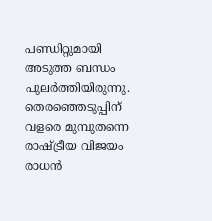പണ്ഡിറ്റുമായി അടുത്ത ബന്ധം പുലർത്തിയിരുന്നു. തെരഞ്ഞെടുപ്പിന് വളരെ മുമ്പുതന്നെ രാഷ്ട്രീയ വിജയം രാധൻ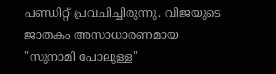പണ്ഡിറ്റ് പ്രവചിച്ചിരുന്നു. വിജയുടെ ജാതകം അസാധാരണമായ "സുനാമി പോലുള്ള"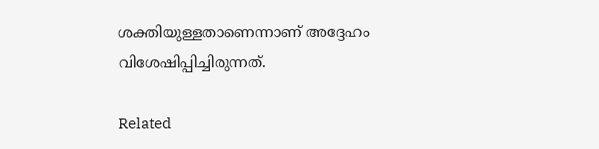ശക്തിയുള്ളതാണെന്നാണ് അദ്ദേഹം വിശേഷിപ്പിച്ചിരുന്നത്.

Related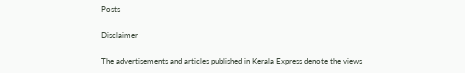Posts

Disclaimer

The advertisements and articles published in Kerala Express denote the views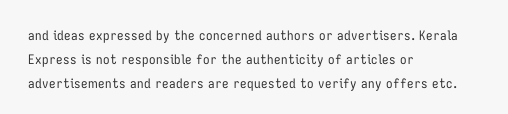and ideas expressed by the concerned authors or advertisers. Kerala Express is not responsible for the authenticity of articles or advertisements and readers are requested to verify any offers etc.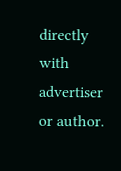directly with advertiser or author.